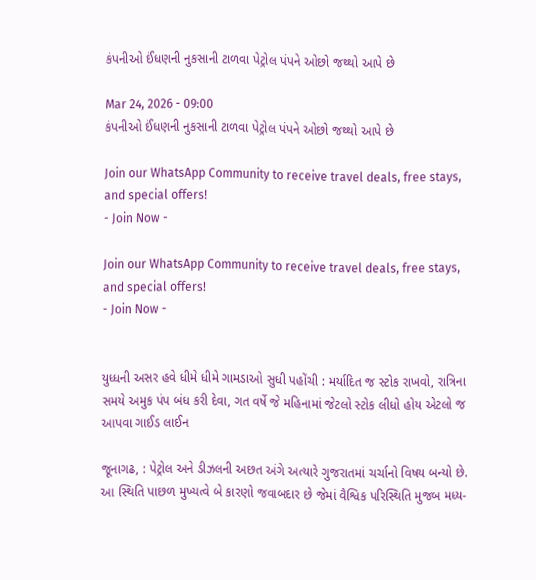કંપનીઓ ઈંધણની નુકસાની ટાળવા પેટ્રોલ પંપને ઓછો જથ્થો આપે છે

Mar 24, 2026 - 09:00
કંપનીઓ ઈંધણની નુકસાની ટાળવા પેટ્રોલ પંપને ઓછો જથ્થો આપે છે

Join our WhatsApp Community to receive travel deals, free stays, and special offers!
- Join Now -

Join our WhatsApp Community to receive travel deals, free stays, and special offers!
- Join Now -


યુધ્ધની અસર હવે ધીમે ધીમે ગામડાઓ સુધી પહોંચી : મર્યાદિત જ સ્ટોક રાખવો, રાત્રિના સમયે અમુક પંપ બંધ કરી દેવા, ગત વર્ષે જે મહિનામાં જેટલો સ્ટોક લીધો હોય એટલો જ આપવા ગાઈડ લાઈન

જૂનાગઢ, : પેટ્રોલ અને ડીઝલની અછત અંગે અત્યારે ગુજરાતમાં ચર્ચાનો વિષય બન્યો છે. આ સ્થિતિ પાછળ મુખ્યત્વે બે કારણો જવાબદાર છે જેમાં વૈશ્વિક પરિસ્થિતિ મુજબ મધ્ય-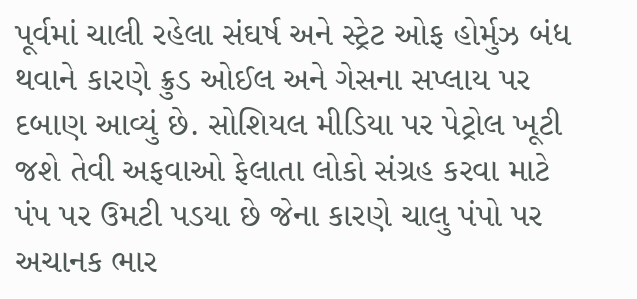પૂર્વમાં ચાલી રહેલા સંઘર્ષ અને સ્ટ્રેટ ઓફ હોર્મુઝ બંધ થવાને કારણે ક્રુડ ઓઈલ અને ગેસના સપ્લાય પર દબાણ આવ્યું છે. સોશિયલ મીડિયા પર પેટ્રોલ ખૂટી જશે તેવી અફવાઓ ફેલાતા લોકો સંગ્રહ કરવા માટે પંપ પર ઉમટી પડયા છે જેના કારણે ચાલુ પંપો પર અચાનક ભાર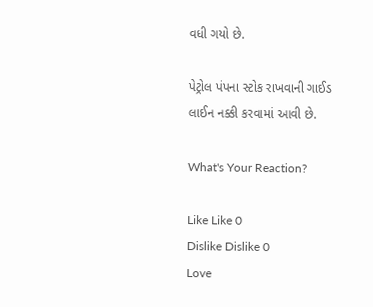વધી ગયો છે.

પેટ્રોલ પંપના સ્ટોક રાખવાની ગાઈડ લાઈન નક્કી કરવામાં આવી છે.

What's Your Reaction?

Like Like 0
Dislike Dislike 0
Love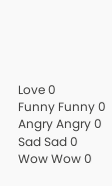Love 0
Funny Funny 0
Angry Angry 0
Sad Sad 0
Wow Wow 0